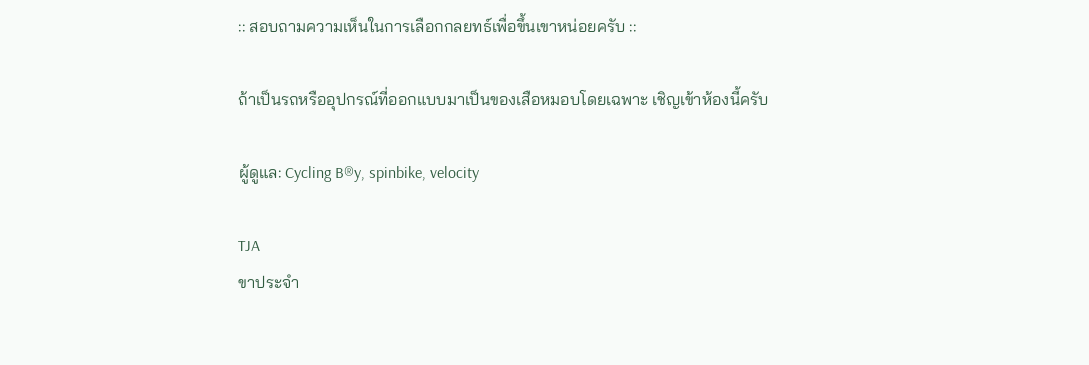:: สอบถามความเห็นในการเลือกกลยทธ์เพื่อขึ้นเขาหน่อยครับ ::

ถ้าเป็นรถหรืออุปกรณ์ที่ออกแบบมาเป็นของเสือหมอบโดยเฉพาะ เชิญเข้าห้องนี้ครับ

ผู้ดูแล: Cycling B®y, spinbike, velocity

TJA
ขาประจำ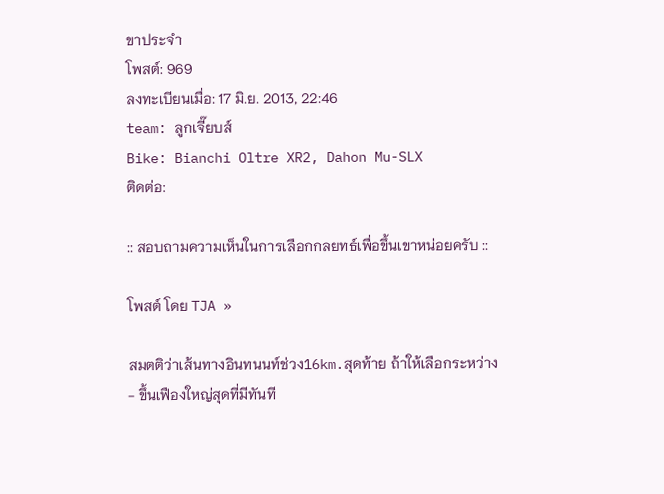ขาประจำ
โพสต์: 969
ลงทะเบียนเมื่อ: 17 มิ.ย. 2013, 22:46
team: ลูกเจี๊ยบส์
Bike: Bianchi Oltre XR2, Dahon Mu-SLX
ติดต่อ:

:: สอบถามความเห็นในการเลือกกลยทธ์เพื่อขึ้นเขาหน่อยครับ ::

โพสต์ โดย TJA »

สมตติว่าเส้นทางอินทนนท์ช่วง16km.สุดท้าย ถ้าให้เลือกระหว่าง
- ขึ้นเฟืองใหญ่สุดที่มีทันที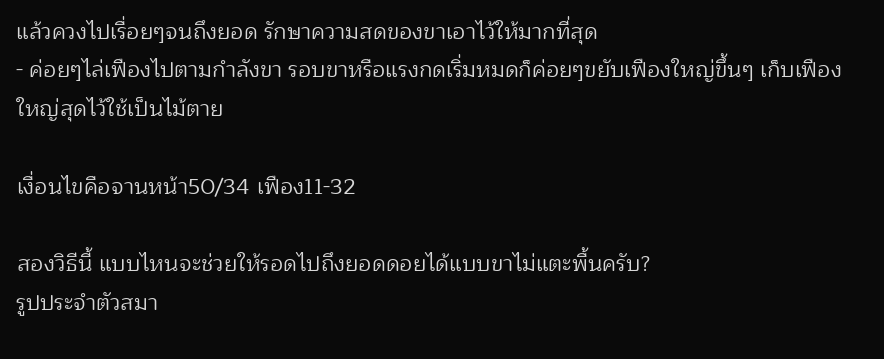แล้วควงไปเรื่อยๆจนถึงยอด รักษาความสดของขาเอาไว้ให้มากที่สุด
- ค่อยๆไล่เฟืองไปตามกำลังขา รอบขาหรือแรงกดเริ่มหมดก็ค่อยๆขยับเฟืองใหญ่ขึ้นๆ เก็บเฟืองใหญ่สุดไว้ใช้เป็นไม้ตาย

เงื่อนไขคือจานหน้า50/34 เฟือง11-32

สองวิธีนี้ แบบไหนจะช่วยให้รอดไปถึงยอดดอยได้แบบขาไม่แตะพื้นครับ?
รูปประจำตัวสมา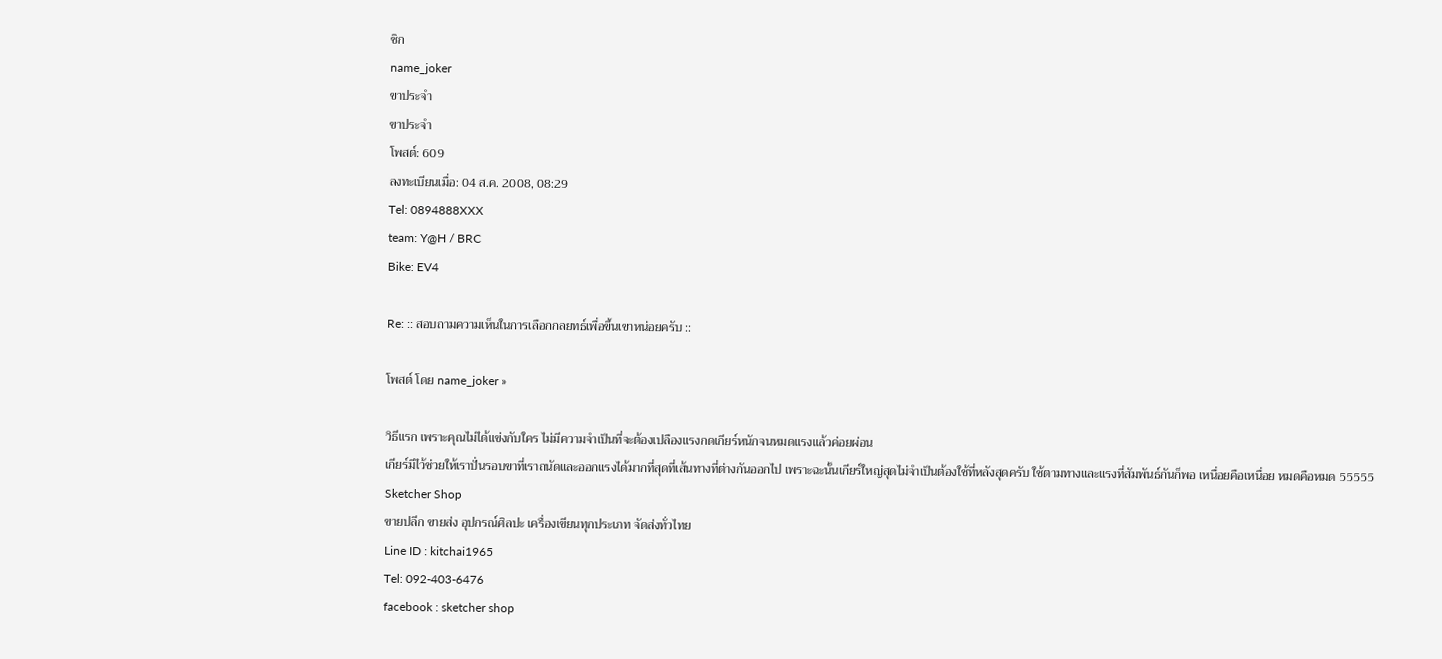ชิก
name_joker
ขาประจำ
ขาประจำ
โพสต์: 609
ลงทะเบียนเมื่อ: 04 ส.ค. 2008, 08:29
Tel: 0894888XXX
team: Y@H / BRC
Bike: EV4

Re: :: สอบถามความเห็นในการเลือกกลยทธ์เพื่อขึ้นเขาหน่อยครับ ::

โพสต์ โดย name_joker »

วิธีแรก เพราะคุณไม่ได้แข่งกับใคร ไม่มีความจำเป็นที่จะต้องเปลืองแรงกดเกียร์หนักจนหมดแรงแล้วค่อยผ่อน
เกียร์มีไว้ช่วยให้เราปั่นรอบขาที่เราถนัดและออกแรงได้มากที่สุดที่เส้นทางที่ต่างกันออกไป เพราะฉะนั้นเกียร์ใหญ่สุดไม่จำเป็นต้องใช้ที่หลังสุดครับ ใช้ตามทางและแรงที่สัมพันธ์กันก็พอ เหนื่อยคือเหนื่อย หมดคือหมด 55555
Sketcher Shop
ขายปลีก ขายส่ง อุปกรณ์ศิลปะ เครื่องเขียนทุกประเภท จัดส่งทั่วไทย
Line ID : kitchai1965
Tel: 092-403-6476
facebook : sketcher shop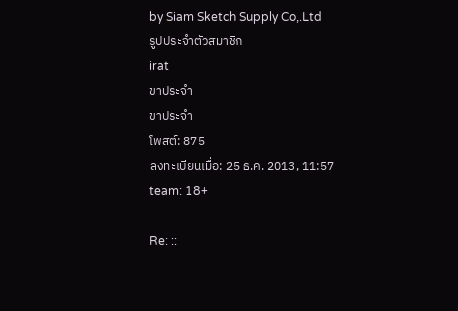by Siam Sketch Supply Co,.Ltd
รูปประจำตัวสมาชิก
irat
ขาประจำ
ขาประจำ
โพสต์: 875
ลงทะเบียนเมื่อ: 25 ธ.ค. 2013, 11:57
team: 18+

Re: ::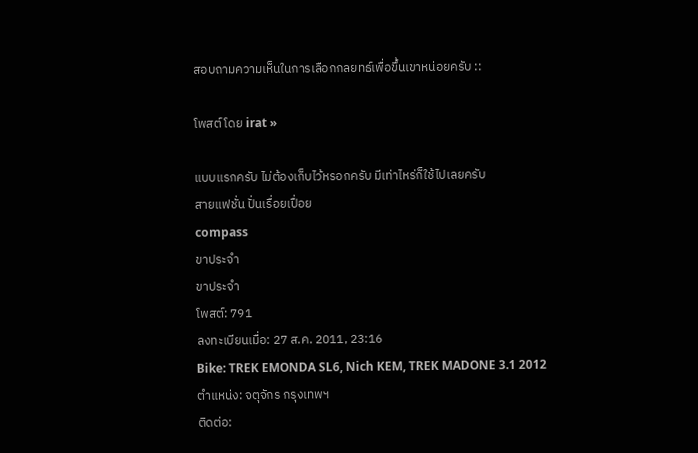สอบถามความเห็นในการเลือกกลยทธ์เพื่อขึ้นเขาหน่อยครับ ::

โพสต์ โดย irat »

แบบแรกครับ ไม่ต้องเก็บไว้หรอกครับ มีเท่าไหร่ก็ใช้ไปเลยครับ
สายแฟชั่น ปั่นเรื่อยเปื่อย
compass
ขาประจำ
ขาประจำ
โพสต์: 791
ลงทะเบียนเมื่อ: 27 ส.ค. 2011, 23:16
Bike: TREK EMONDA SL6, Nich KEM, TREK MADONE 3.1 2012
ตำแหน่ง: จตุจักร กรุงเทพฯ
ติดต่อ: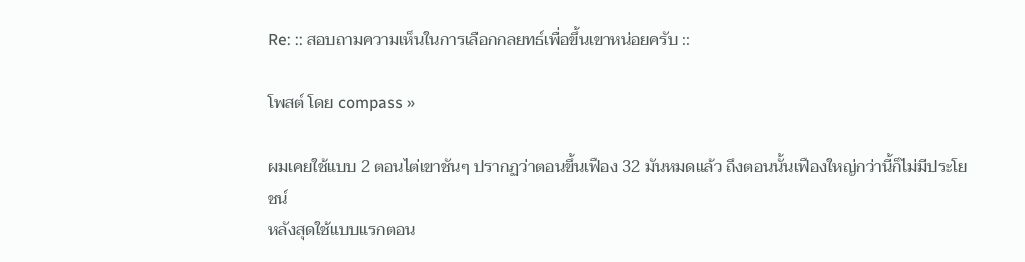Re: :: สอบถามความเห็นในการเลือกกลยทธ์เพื่อขึ้นเขาหน่อยครับ ::

โพสต์ โดย compass »

ผมเคยใช้แบบ 2 ตอนไต่เขาชันๆ ปรากฏว่าตอนขึ้นเฟือง 32 มันหมดแล้ว ถึงตอนนั้นเฟืองใหญ่กว่านี้ก็ไม่มีประโยชน์
หลังสุดใช้แบบแรกตอน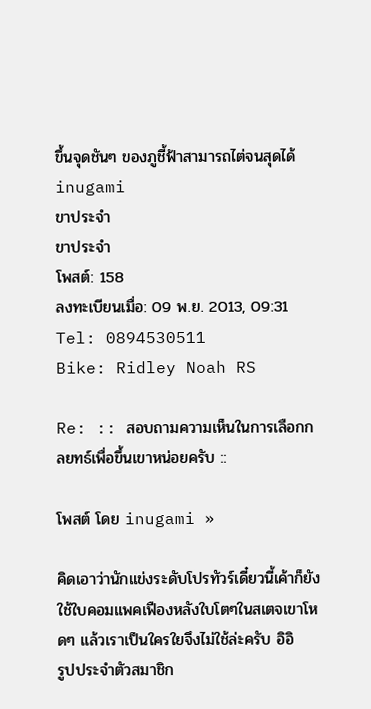ขึ้นจุดชันๆ ของภูชี้ฟ้าสามารถไต่จนสุดได้
inugami
ขาประจำ
ขาประจำ
โพสต์: 158
ลงทะเบียนเมื่อ: 09 พ.ย. 2013, 09:31
Tel: 0894530511
Bike: Ridley Noah RS

Re: :: สอบถามความเห็นในการเลือกกลยทธ์เพื่อขึ้นเขาหน่อยครับ ::

โพสต์ โดย inugami »

คิดเอาว่านักแข่งระดับโปรทัวร์เดี๋ยวนี้เค้าก็ยังใช้ใบคอมแพคเฟืองหลังใบโตๆในสเตจเขาโหดๆ แล้วเราเป็นใครใยจึงไม่ใช้ล่ะครับ อิอิ
รูปประจำตัวสมาชิก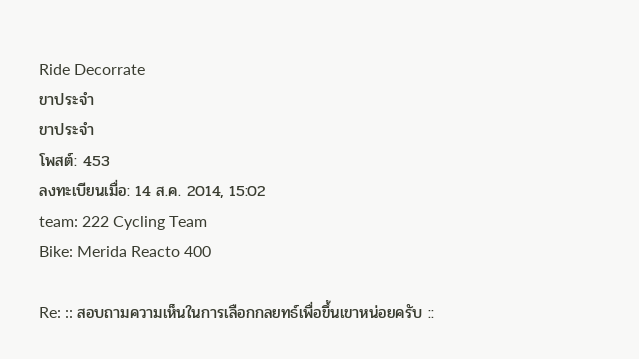Ride Decorrate
ขาประจำ
ขาประจำ
โพสต์: 453
ลงทะเบียนเมื่อ: 14 ส.ค. 2014, 15:02
team: 222 Cycling Team
Bike: Merida Reacto 400

Re: :: สอบถามความเห็นในการเลือกกลยทธ์เพื่อขึ้นเขาหน่อยครับ ::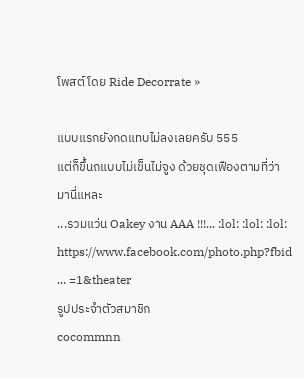โพสต์ โดย Ride Decorrate »

แบบแรกยังกดแทบไม่ลงเลยครับ 555
แต่ก็ขึ้นถแบบไม่เข็นไม่จูง ด้วยชุดเฟืองตามที่ว่ามานี่แหละ
...รวมแว่น Oakey งาน AAA !!!... :lol: :lol: :lol:
https://www.facebook.com/photo.php?fbid ... =1&theater
รูปประจำตัวสมาชิก
cocommnn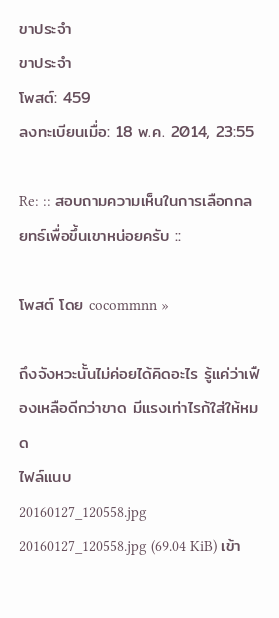ขาประจำ
ขาประจำ
โพสต์: 459
ลงทะเบียนเมื่อ: 18 พ.ค. 2014, 23:55

Re: :: สอบถามความเห็นในการเลือกกลยทธ์เพื่อขึ้นเขาหน่อยครับ ::

โพสต์ โดย cocommnn »

ถึงจังหวะนั้นไม่ค่อยได้คิดอะไร รู้แค่ว่าเฟืองเหลือดีกว่าขาด มีแรงเท่าไรก้ใส่ให้หมด
ไฟล์แนบ
20160127_120558.jpg
20160127_120558.jpg (69.04 KiB) เข้า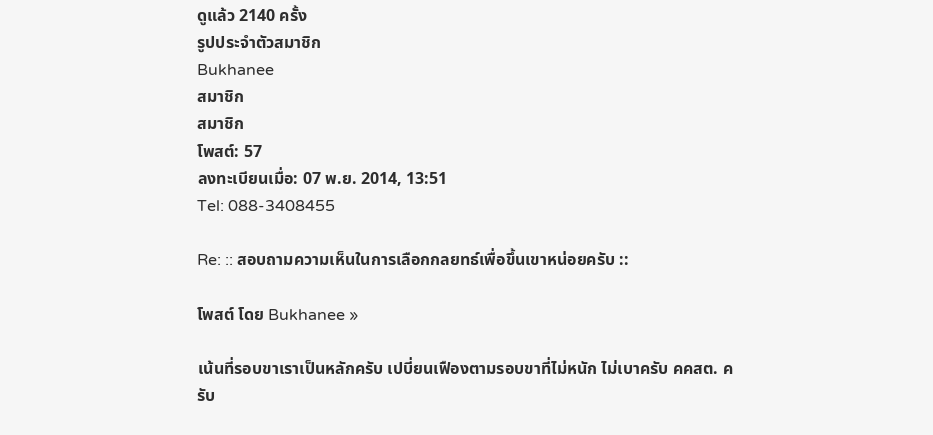ดูแล้ว 2140 ครั้ง
รูปประจำตัวสมาชิก
Bukhanee
สมาชิก
สมาชิก
โพสต์: 57
ลงทะเบียนเมื่อ: 07 พ.ย. 2014, 13:51
Tel: 088-3408455

Re: :: สอบถามความเห็นในการเลือกกลยทธ์เพื่อขึ้นเขาหน่อยครับ ::

โพสต์ โดย Bukhanee »

เน้นที่รอบขาเราเป็นหลักครับ เปบี่ยนเฟืองตามรอบขาที่ไม่หนัก ไม่เบาครับ คคสต. ครับ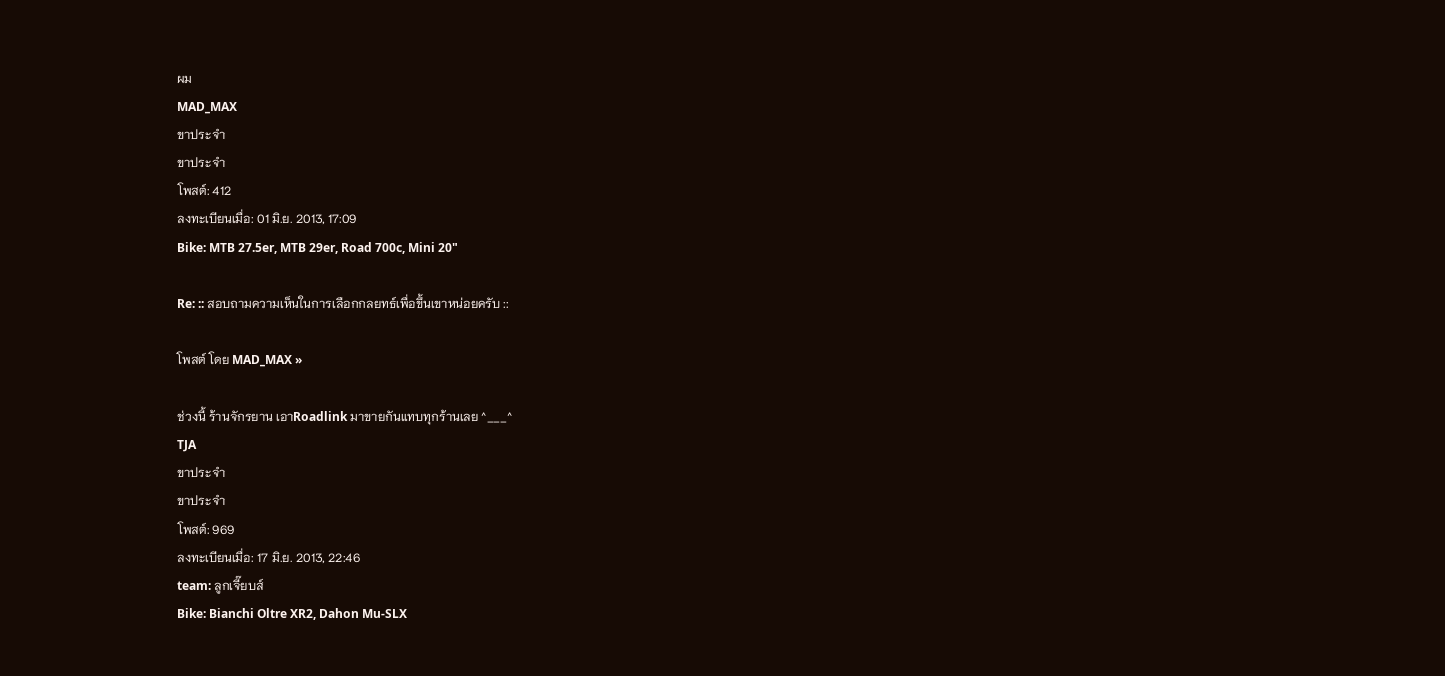ผม
MAD_MAX
ขาประจำ
ขาประจำ
โพสต์: 412
ลงทะเบียนเมื่อ: 01 มิ.ย. 2013, 17:09
Bike: MTB 27.5er, MTB 29er, Road 700c, Mini 20"

Re: :: สอบถามความเห็นในการเลือกกลยทธ์เพื่อขึ้นเขาหน่อยครับ ::

โพสต์ โดย MAD_MAX »

ช่วงนี้ ร้านจักรยาน เอาRoadlink มาขายกันแทบทุกร้านเลย ^___^
TJA
ขาประจำ
ขาประจำ
โพสต์: 969
ลงทะเบียนเมื่อ: 17 มิ.ย. 2013, 22:46
team: ลูกเจี๊ยบส์
Bike: Bianchi Oltre XR2, Dahon Mu-SLX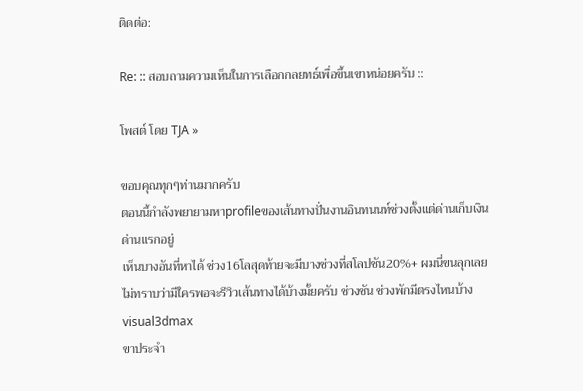ติดต่อ:

Re: :: สอบถามความเห็นในการเลือกกลยทธ์เพื่อขึ้นเขาหน่อยครับ ::

โพสต์ โดย TJA »

ขอบคุณทุกๆท่านมากครับ
ตอนนี้กำลังพยายามหาprofileของเส้นทางปั่นงานอินทนนท์ช่วงตั้งแต่ด่านเก็บเงินด่านแรกอยู่
เห็นบางอันที่หาได้ ช่วง16โลสุดท้ายจะมีบางช่วงที่สโลปชัน20%+ ผมนี่ขนลุกเลย
ไม่ทราบว่ามีใครพอจะรีวิวเส้นทางได้บ้างมั้ยครับ ช่วงชัน ช่วงพักมีตรงไหนบ้าง
visual3dmax
ขาประจำ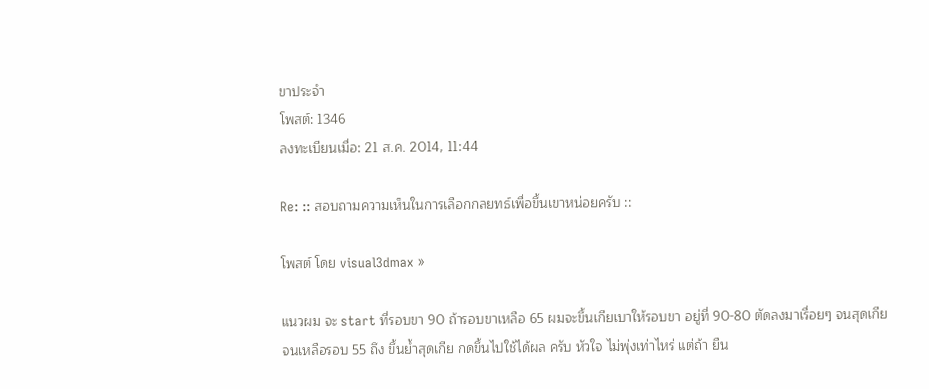ขาประจำ
โพสต์: 1346
ลงทะเบียนเมื่อ: 21 ส.ค. 2014, 11:44

Re: :: สอบถามความเห็นในการเลือกกลยทธ์เพื่อขึ้นเขาหน่อยครับ ::

โพสต์ โดย visual3dmax »

แนวผม จะ start ที่รอบขา 90 ถ้ารอบขาเหลือ 65 ผมจะขึ้นเกียเบาให้รอบขา อยู่ที่ 90-80 ตัดลงมาเรื่อยๆ จนสุดเกีย
จนเหลือรอบ 55 ถึง ขึ้นย้ำสุดเกีย กดขึ้นไปใช้ได้ผล ครับ หัวใจ ไม่พุ่งเท่าไหร่ แต่ถ้า ยืน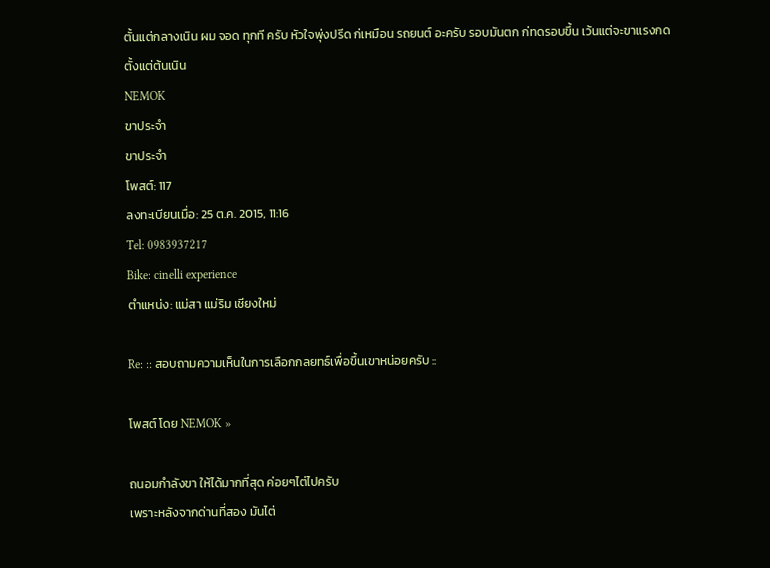ตั้นแต่กลางเนิน ผม จอด ทุกที ครับ หัวใจพุ่งปรีด ก่เหมือน รถยนต์ อะครับ รอบมันตก ก่ทดรอบขึ้น เว้นแต่จะขาแรงกด
ตั้งแต่ต้นเนิน
NEMOK
ขาประจำ
ขาประจำ
โพสต์: 117
ลงทะเบียนเมื่อ: 25 ต.ค. 2015, 11:16
Tel: 0983937217
Bike: cinelli experience
ตำแหน่ง: แม่สา แม่ริม เชียงใหม่

Re: :: สอบถามความเห็นในการเลือกกลยทธ์เพื่อขึ้นเขาหน่อยครับ ::

โพสต์ โดย NEMOK »

ถนอมกำลังขา ให้ได้มากที่สุด ค่อยๆไต่ไปครับ
เพราะหลังจากด่านที่สอง มันไต่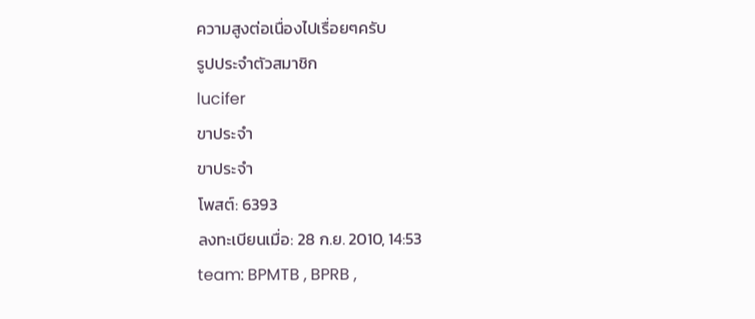ความสูงต่อเนื่องไปเรื่อยๆครับ
รูปประจำตัวสมาชิก
lucifer
ขาประจำ
ขาประจำ
โพสต์: 6393
ลงทะเบียนเมื่อ: 28 ก.ย. 2010, 14:53
team: BPMTB , BPRB ,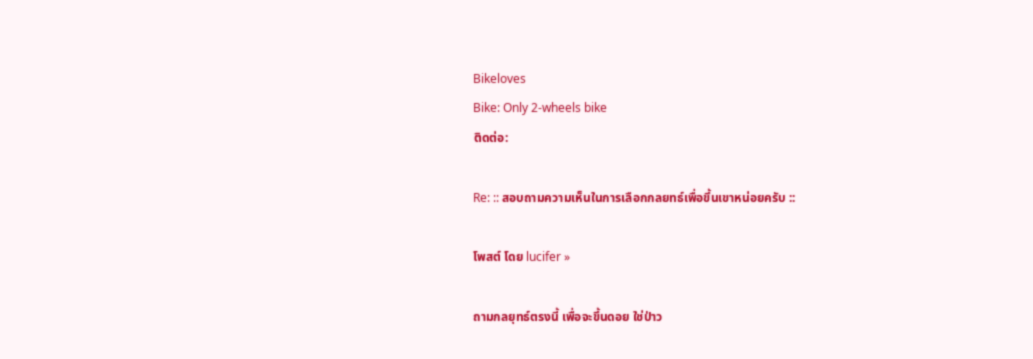Bikeloves
Bike: Only 2-wheels bike
ติดต่อ:

Re: :: สอบถามความเห็นในการเลือกกลยทธ์เพื่อขึ้นเขาหน่อยครับ ::

โพสต์ โดย lucifer »

ถามกลยุทธ์ตรงนี้ เพื่อจะขึ้นดอย ใช่ป่าว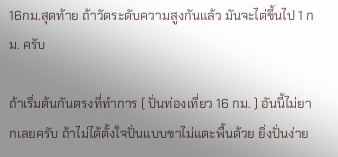16กม.สุดท้าย ถ้าวัดระดับความสูงกันแล้ว มันจะไต่ขึ้นไป 1 กม. ครับ

ถ้าเริ่มต้นกันตรงที่ทำการ ( ปั่นท่องเที่ยว 16 กม. ) อันนี้ไม่ยากเลยครับ ถ้าไม่ได้ตั้งใจปั่นแบบขาไม่แตะพื้นด้วย ยิ่งปั่นง่าย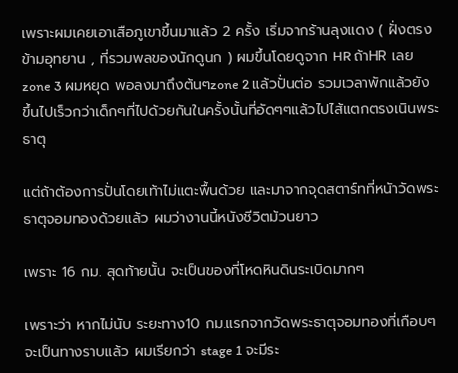เพราะผมเคยเอาเสือภูเขาขึ้นมาแล้ว 2 ครั้ง เริ่มจากร้านลุงแดง ( ฝั่งตรงข้ามอุทยาน , ที่รวมพลของนักดูนก ) ผมขึ้นโดยดูจาก HR ถ้าHR เลยzone 3 ผมหยุด พอลงมาถึงต้นๆzone 2 แล้วปั่นต่อ รวมเวลาพักแล้วยังขึ้นไปเร็วกว่าเด็กๆที่ไปด้วยกันในครั้งนั้นที่อัดๆๆแล้วไปไส้แตกตรงเนินพระธาตุ

แต่ถ้าต้องการปั่นโดยเท้าไม่แตะพื้นด้วย และมาจากจุดสตาร์ทที่หนัาวัดพระธาตุจอมทองด้วยแล้ว ผมว่างานนี้หนังชีวิตม้วนยาว

เพราะ 16 กม. สุดท้ายนั้น จะเป็นของที่โหดหินดินระเบิดมากๆ

เพราะว่า หากไม่นับ ระยะทาง10 กม.แรกจากวัดพระธาตุจอมทองที่เกือบๆจะเป็นทางราบแล้ว ผมเรียกว่า stage 1 จะมีระ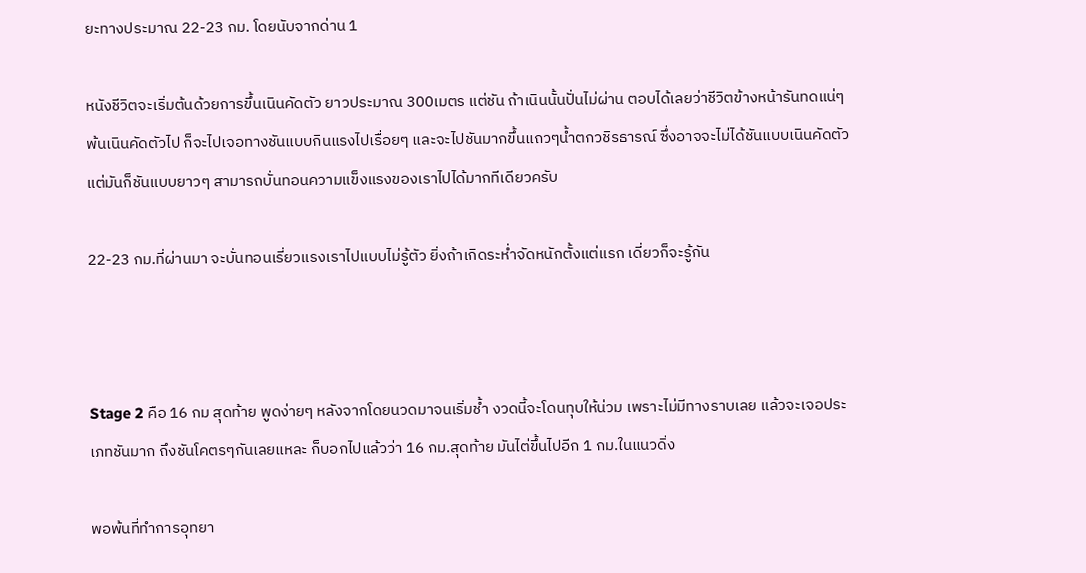ยะทางประมาณ 22-23 กม. โดยนับจากด่าน 1

หนังชีวิตจะเริ่มต้นด้วยการขึ้นเนินคัดตัว ยาวประมาณ 300เมตร แต่ชัน ถ้าเนินนั้นปั่นไม่ผ่าน ตอบได้เลยว่าชีวิตข้างหน้ารันทดแน่ๆ พ้นเนินคัดตัวไป ก็จะไปเจอทางชันแบบกินแรงไปเรื่อยๆ และจะไปชันมากขึ้นแถวๆน้ำตกวชิรธารณ์ ซึ่งอาจจะไม่ได้ชันแบบเนินคัดตัว แต่มันก็ชันแบบยาวๆ สามารถบั่นทอนความแข็งแรงของเราไปได้มากทีเดียวครับ

22-23 กม.ที่ผ่านมา จะบั่นทอนเรี่ยวแรงเราไปแบบไม่รู้ตัว ยิ่งถ้าเกิดระห่ำจัดหนักตั้งแต่แรก เดี่ยวก็จะรู้กัน



Stage 2 คือ 16 กม สุดท้าย พูดง่ายๆ หลังจากโดยนวดมาจนเริ่มช้ำ งวดนี้จะโดนทุบให้น่วม เพราะไม่มีทางราบเลย แล้วจะเจอประเภทชันมาก ถึงชันโคตรๆกันเลยแหละ ก็บอกไปแล้วว่า 16 กม.สุดท้าย มันไต่ขึ้นไปอีก 1 กม.ในแนวดิ่ง

พอพ้นที่ทำการอุทยา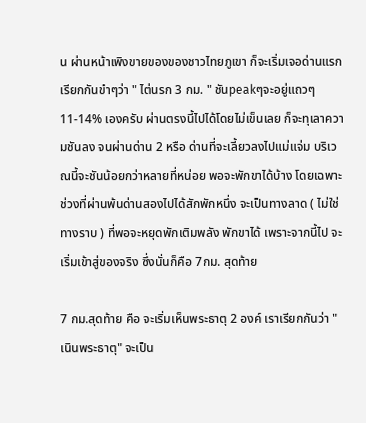น ผ่านหน้าเพิงขายของของชาวไทยภูเขา ก็จะเริ่มเจอด่านแรก เรียกกันขำๆว่า " ไต่นรก 3 กม. " ชันpeakๆจะอยู่แถวๆ 11-14% เองครับ ผ่านตรงนี้ไปได้โดยไม่เข็นเลย ก็จะทุเลาความชันลง จนผ่านด่าน 2 หรือ ด่านที่จะเลี้ยวลงไปแม่แจ่ม บริเวณนี้จะชันน้อยกว่าหลายที่หน่อย พอจะพักขาได้บ้าง โดยเฉพาะช่วงที่ผ่านพ้นด่านสองไปได้สักพักหนึ่ง จะเป็นทางลาด ( ไม่ใช่ทางราบ ) ที่พอจะหยุดพักเติมพลัง พักขาได้ เพราะจากนี้ไป จะเริ่มเข้าสู่ของจริง ซึ่งนั่นก็คือ 7กม. สุดท้าย

7 กม.สุดท้าย คือ จะเริ่มเห็นพระธาตุ 2 องค์ เราเรียกกันว่า "เนินพระธาตุ" จะเป็น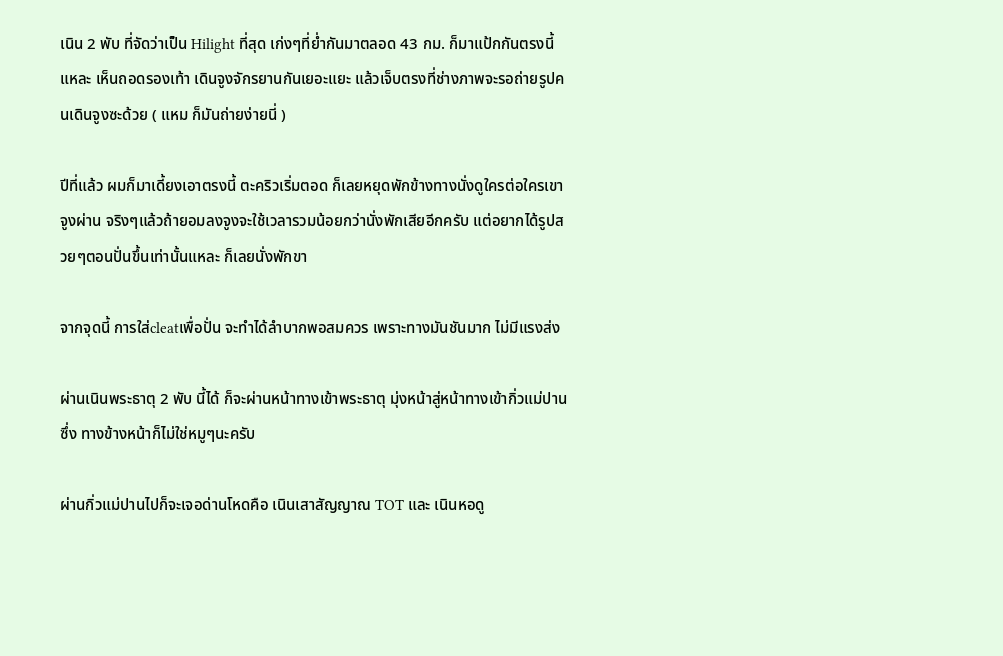เนิน 2 พับ ที่จัดว่าเป็น Hilight ที่สุด เก่งๆที่ย่ำกันมาตลอด 43 กม. ก็มาแป้กกันตรงนี้แหละ เห็นถอดรองเท้า เดินจูงจักรยานกันเยอะแยะ แล้วเจ็บตรงที่ช่างภาพจะรอถ่ายรูปคนเดินจูงซะด้วย ( แหม ก็มันถ่ายง่ายนี่ )

ปีที่แล้ว ผมก็มาเดี้ยงเอาตรงนี้ ตะคริวเริ่มตอด ก็เลยหยุดพักข้างทางนั่งดูใครต่อใครเขาจูงผ่าน จริงๆแล้วถ้ายอมลงจูงจะใช้เวลารวมน้อยกว่านั่งพักเสียอีกครับ แต่อยากได้รูปสวยๆตอนปั่นขึ้นเท่านั้นแหละ ก็เลยนั่งพักขา

จากจุดนี้ การใส่cleatเพื่อปั่น จะทำได้ลำบากพอสมควร เพราะทางมันชันมาก ไม่มีแรงส่ง

ผ่านเนินพระธาตุ 2 พับ นี้ได้ ก็จะผ่านหน้าทางเข้าพระธาตุ มุ่งหน้าสู่หน้าทางเข้ากิ่วแม่ปาน ซึ่ง ทางข้างหน้าก็ไม่ใช่หมูๆนะครับ

ผ่านกิ่วแม่ปานไปก็จะเจอด่านโหดคือ เนินเสาสัญญาณ TOT และ เนินหอดู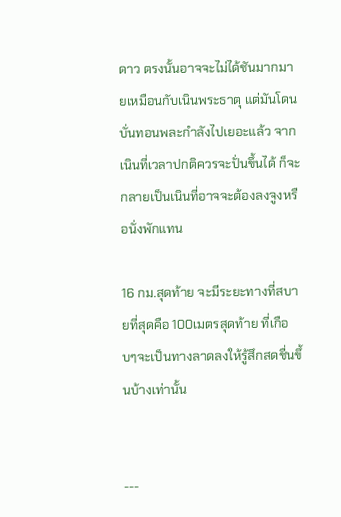ดาว ตรงนั้นอาจจะไม่ได้ชันมากมายเหมือนกับเนินพระธาตุ แต่มันโดนบั่นทอนพละกำลังไปเยอะแล้ว จากเนินที่เวลาปกติควรจะปั่นขึ้นได้ ก็จะกลายเป็นเนินที่อาจจะต้องลงจูงหรือนั่งพักแทน

16 กม.สุดท้าย จะมีระยะทางที่สบายที่สุดคือ 100เมตรสุดท้าย ที่เกือบๆจะเป็นทางลาดลงให้รู้สึกสดชื่นขึ้นบ้างเท่านั้น


---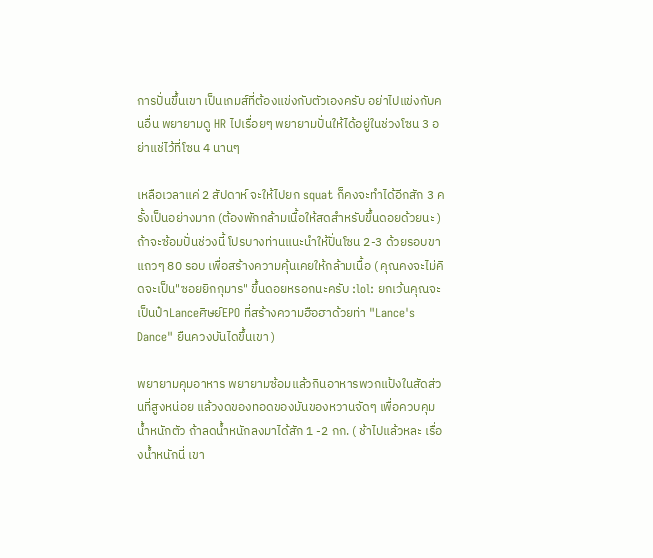การปั่นขึ้นเขา เป็นเกมส์ที่ต้องแข่งกับตัวเองครับ อย่าไปแข่งกับคนอื่น พยายามดู HR ไปเรื่อยๆ พยายามปั่นให้ได้อยู่ในช่วงโซน 3 อย่าแช่ไว้ที่โซน 4 นานๆ

เหลือเวลาแค่ 2 สัปดาห์ จะให้ไปยก squat ก็คงจะทำได้อีกสัก 3 ครั้งเป็นอย่างมาก (ต้องพักกล้ามเนื้อให้สดสำหรับขึ้นดอยด้วยนะ ) ถ้าจะซ้อมปั่นช่วงนี้ โปรบางท่านแนะนำให้ปั่นโซน 2-3 ด้วยรอบขาแถวๆ 80 รอบ เพื่อสร้างความคุ้นเคยให้กล้ามเนื้อ ( คุณคงจะไม่คิดจะเป็น"ซอยยิกกุมาร" ขึ้นดอยหรอกนะครับ :lol: ยกเว้นคุณจะเป็นป๋าLanceศิษย์EPO ที่สร้างความฮือฮาด้วยท่า "Lance's Dance" ยืนควงบันไดขึ้นเขา )

พยายามคุมอาหาร พยายามซ้อมแล้วกินอาหารพวกแป้งในสัดส่วนที่สูงหน่อย แล้วงดของทอดของมันของหวานจัดๆ เพื่อควบคุมน้ำหนักตัว ถ้าลดน้ำหนักลงมาได้สัก 1 -2 กก. ( ช้าไปแล้วหละ เรื่องน้ำหนักนี่ เขา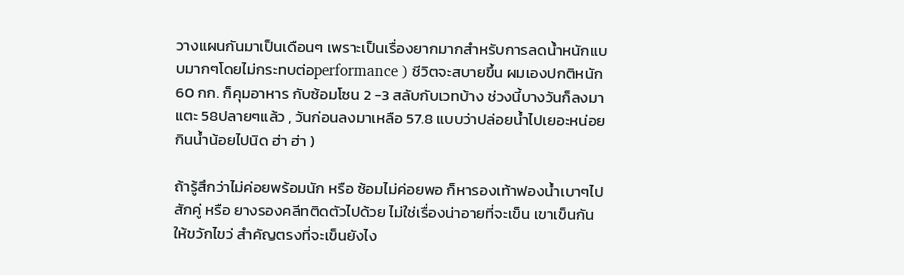วางแผนกันมาเป็นเดือนๆ เพราะเป็นเรื่องยากมากสำหรับการลดน้ำหนักแบบมากๆโดยไม่กระทบต่อperformance ) ชีวิตจะสบายขึ้น ผมเองปกติหนัก 60 กก. ก็คุมอาหาร กับซ้อมโซน 2 -3 สลับกับเวทบ้าง ช่วงนี้บางวันก็ลงมาแตะ 58ปลายๆแล้ว , วันก่อนลงมาเหลือ 57.8 แบบว่าปล่อยน้ำไปเยอะหน่อย กินน้ำน้อยไปนิด ฮ่า ฮ่า )

ถ้ารู้สึกว่าไม่ค่อยพร้อมนัก หรือ ซ้อมไม่ค่อยพอ ก็หารองเท้าฟองน้ำเบาๆไปสักคู่ หรือ ยางรองคลีทติดตัวไปด้วย ไม่ใช่เรื่องน่าอายที่จะเข็น เขาเข็นกันให้ขวักไขว่ สำคัญตรงที่จะเข็นยังไง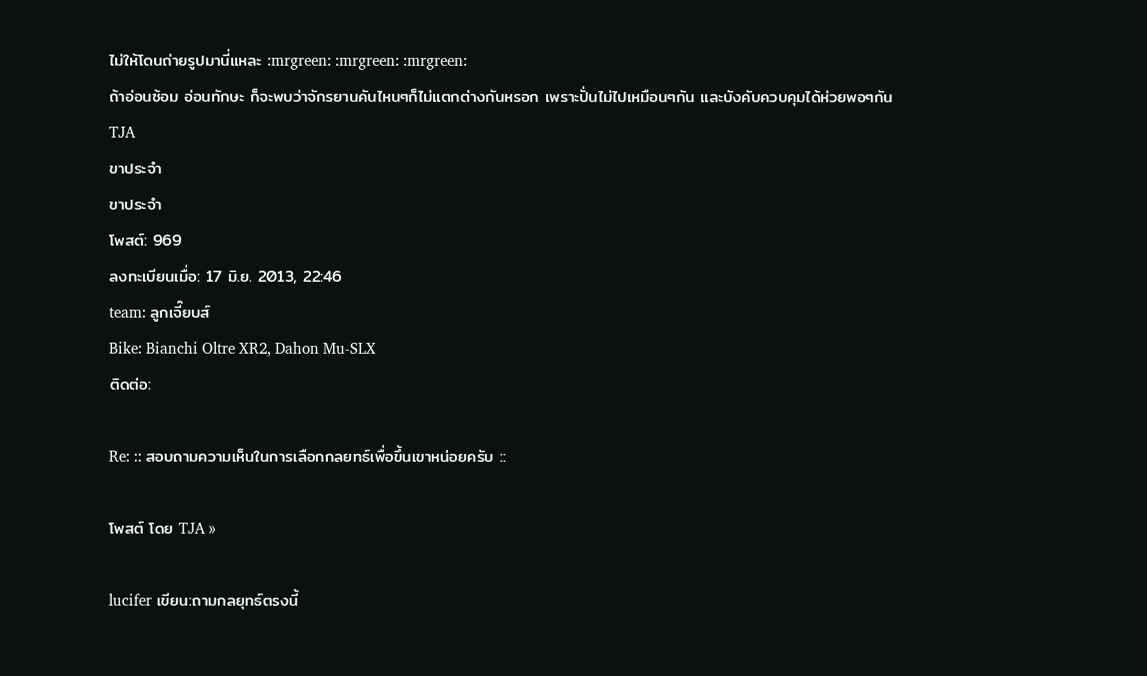ไม่ให้โดนถ่ายรูปมานี่แหละ :mrgreen: :mrgreen: :mrgreen:
ถ้าอ่อนซ้อม อ่อนทักษะ ก็จะพบว่าจักรยานคันไหนๆก็ไม่แตกต่างกันหรอก เพราะปั่นไม่ไปเหมือนๆกัน และบังคับควบคุมได้ห่วยพอๆกัน
TJA
ขาประจำ
ขาประจำ
โพสต์: 969
ลงทะเบียนเมื่อ: 17 มิ.ย. 2013, 22:46
team: ลูกเจี๊ยบส์
Bike: Bianchi Oltre XR2, Dahon Mu-SLX
ติดต่อ:

Re: :: สอบถามความเห็นในการเลือกกลยทธ์เพื่อขึ้นเขาหน่อยครับ ::

โพสต์ โดย TJA »

lucifer เขียน:ถามกลยุทธ์ตรงนี้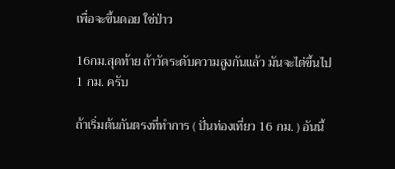เพื่อจะขึ้นดอย ใช่ป่าว

16กม.สุดท้าย ถ้าวัดระดับความสูงกันแล้ว มันจะไต่ขึ้นไป 1 กม. ครับ

ถ้าเริ่มต้นกันตรงที่ทำการ ( ปั่นท่องเที่ยว 16 กม. ) อันนี้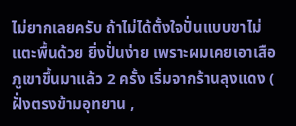ไม่ยากเลยครับ ถ้าไม่ได้ตั้งใจปั่นแบบขาไม่แตะพื้นด้วย ยิ่งปั่นง่าย เพราะผมเคยเอาเสือภูเขาขึ้นมาแล้ว 2 ครั้ง เริ่มจากร้านลุงแดง ( ฝั่งตรงข้ามอุทยาน ,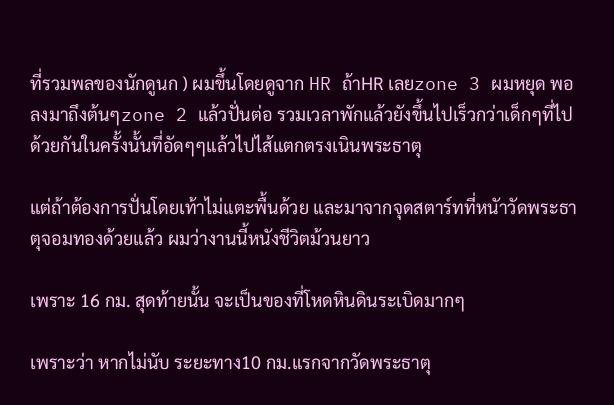ที่รวมพลของนักดูนก ) ผมขึ้นโดยดูจาก HR ถ้าHR เลยzone 3 ผมหยุด พอลงมาถึงต้นๆzone 2 แล้วปั่นต่อ รวมเวลาพักแล้วยังขึ้นไปเร็วกว่าเด็กๆที่ไปด้วยกันในครั้งนั้นที่อัดๆๆแล้วไปไส้แตกตรงเนินพระธาตุ

แต่ถ้าต้องการปั่นโดยเท้าไม่แตะพื้นด้วย และมาจากจุดสตาร์ทที่หนัาวัดพระธาตุจอมทองด้วยแล้ว ผมว่างานนี้หนังชีวิตม้วนยาว

เพราะ 16 กม. สุดท้ายนั้น จะเป็นของที่โหดหินดินระเบิดมากๆ

เพราะว่า หากไม่นับ ระยะทาง10 กม.แรกจากวัดพระธาตุ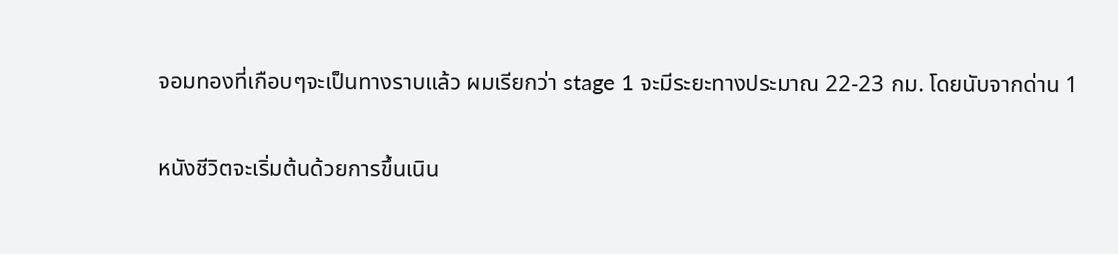จอมทองที่เกือบๆจะเป็นทางราบแล้ว ผมเรียกว่า stage 1 จะมีระยะทางประมาณ 22-23 กม. โดยนับจากด่าน 1

หนังชีวิตจะเริ่มต้นด้วยการขึ้นเนิน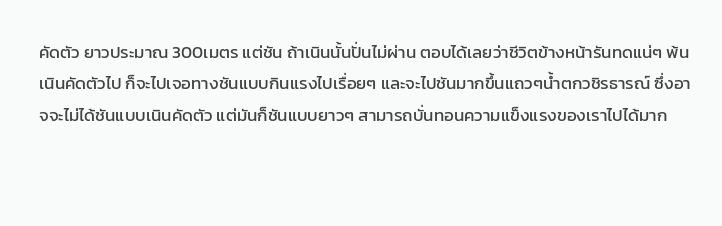คัดตัว ยาวประมาณ 300เมตร แต่ชัน ถ้าเนินนั้นปั่นไม่ผ่าน ตอบได้เลยว่าชีวิตข้างหน้ารันทดแน่ๆ พ้นเนินคัดตัวไป ก็จะไปเจอทางชันแบบกินแรงไปเรื่อยๆ และจะไปชันมากขึ้นแถวๆน้ำตกวชิรธารณ์ ซึ่งอาจจะไม่ได้ชันแบบเนินคัดตัว แต่มันก็ชันแบบยาวๆ สามารถบั่นทอนความแข็งแรงของเราไปได้มาก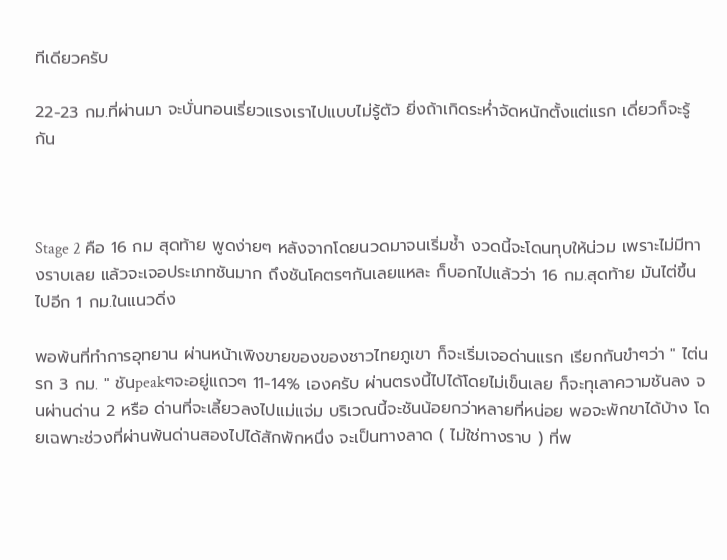ทีเดียวครับ

22-23 กม.ที่ผ่านมา จะบั่นทอนเรี่ยวแรงเราไปแบบไม่รู้ตัว ยิ่งถ้าเกิดระห่ำจัดหนักตั้งแต่แรก เดี่ยวก็จะรู้กัน



Stage 2 คือ 16 กม สุดท้าย พูดง่ายๆ หลังจากโดยนวดมาจนเริ่มช้ำ งวดนี้จะโดนทุบให้น่วม เพราะไม่มีทางราบเลย แล้วจะเจอประเภทชันมาก ถึงชันโคตรๆกันเลยแหละ ก็บอกไปแล้วว่า 16 กม.สุดท้าย มันไต่ขึ้นไปอีก 1 กม.ในแนวดิ่ง

พอพ้นที่ทำการอุทยาน ผ่านหน้าเพิงขายของของชาวไทยภูเขา ก็จะเริ่มเจอด่านแรก เรียกกันขำๆว่า " ไต่นรก 3 กม. " ชันpeakๆจะอยู่แถวๆ 11-14% เองครับ ผ่านตรงนี้ไปได้โดยไม่เข็นเลย ก็จะทุเลาความชันลง จนผ่านด่าน 2 หรือ ด่านที่จะเลี้ยวลงไปแม่แจ่ม บริเวณนี้จะชันน้อยกว่าหลายที่หน่อย พอจะพักขาได้บ้าง โดยเฉพาะช่วงที่ผ่านพ้นด่านสองไปได้สักพักหนึ่ง จะเป็นทางลาด ( ไม่ใช่ทางราบ ) ที่พ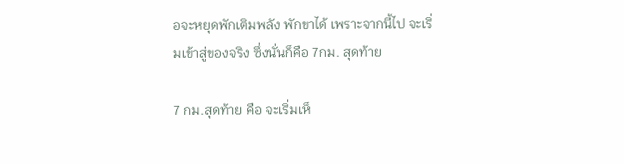อจะหยุดพักเติมพลัง พักขาได้ เพราะจากนี้ไป จะเริ่มเข้าสู่ของจริง ซึ่งนั่นก็คือ 7กม. สุดท้าย

7 กม.สุดท้าย คือ จะเริ่มเห็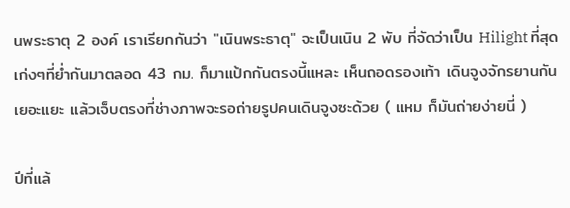นพระธาตุ 2 องค์ เราเรียกกันว่า "เนินพระธาตุ" จะเป็นเนิน 2 พับ ที่จัดว่าเป็น Hilight ที่สุด เก่งๆที่ย่ำกันมาตลอด 43 กม. ก็มาแป้กกันตรงนี้แหละ เห็นถอดรองเท้า เดินจูงจักรยานกันเยอะแยะ แล้วเจ็บตรงที่ช่างภาพจะรอถ่ายรูปคนเดินจูงซะด้วย ( แหม ก็มันถ่ายง่ายนี่ )

ปีที่แล้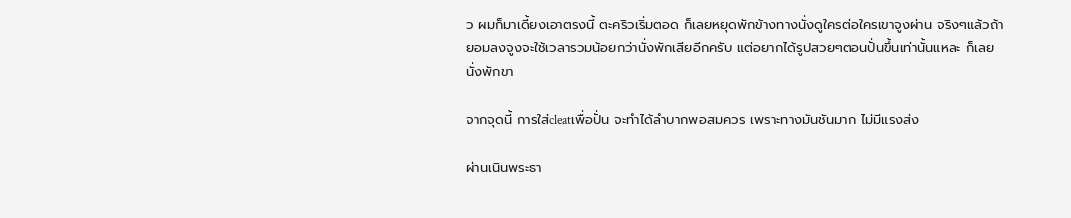ว ผมก็มาเดี้ยงเอาตรงนี้ ตะคริวเริ่มตอด ก็เลยหยุดพักข้างทางนั่งดูใครต่อใครเขาจูงผ่าน จริงๆแล้วถ้ายอมลงจูงจะใช้เวลารวมน้อยกว่านั่งพักเสียอีกครับ แต่อยากได้รูปสวยๆตอนปั่นขึ้นเท่านั้นแหละ ก็เลยนั่งพักขา

จากจุดนี้ การใส่cleatเพื่อปั่น จะทำได้ลำบากพอสมควร เพราะทางมันชันมาก ไม่มีแรงส่ง

ผ่านเนินพระธา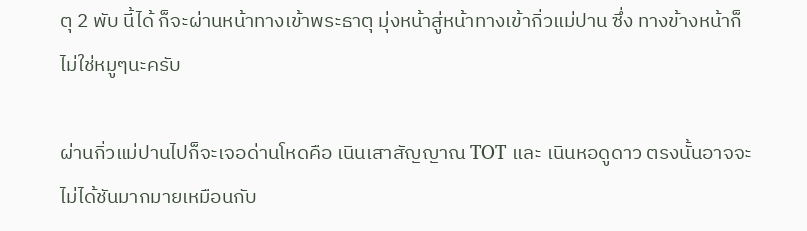ตุ 2 พับ นี้ได้ ก็จะผ่านหน้าทางเข้าพระธาตุ มุ่งหน้าสู่หน้าทางเข้ากิ่วแม่ปาน ซึ่ง ทางข้างหน้าก็ไม่ใช่หมูๆนะครับ

ผ่านกิ่วแม่ปานไปก็จะเจอด่านโหดคือ เนินเสาสัญญาณ TOT และ เนินหอดูดาว ตรงนั้นอาจจะไม่ได้ชันมากมายเหมือนกับ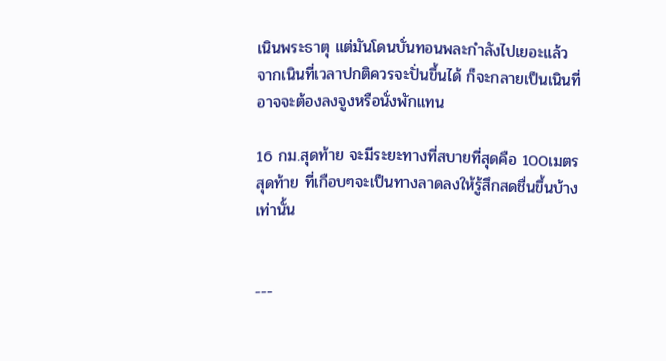เนินพระธาตุ แต่มันโดนบั่นทอนพละกำลังไปเยอะแล้ว จากเนินที่เวลาปกติควรจะปั่นขึ้นได้ ก็จะกลายเป็นเนินที่อาจจะต้องลงจูงหรือนั่งพักแทน

16 กม.สุดท้าย จะมีระยะทางที่สบายที่สุดคือ 100เมตรสุดท้าย ที่เกือบๆจะเป็นทางลาดลงให้รู้สึกสดชื่นขึ้นบ้างเท่านั้น


---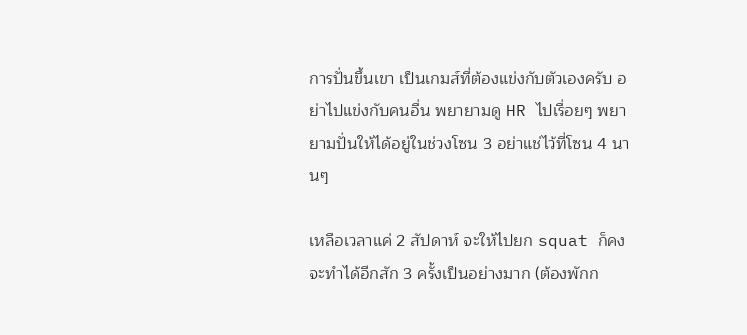การปั่นขึ้นเขา เป็นเกมส์ที่ต้องแข่งกับตัวเองครับ อย่าไปแข่งกับคนอื่น พยายามดู HR ไปเรื่อยๆ พยายามปั่นให้ได้อยู่ในช่วงโซน 3 อย่าแช่ไว้ที่โซน 4 นานๆ

เหลือเวลาแค่ 2 สัปดาห์ จะให้ไปยก squat ก็คงจะทำได้อีกสัก 3 ครั้งเป็นอย่างมาก (ต้องพักก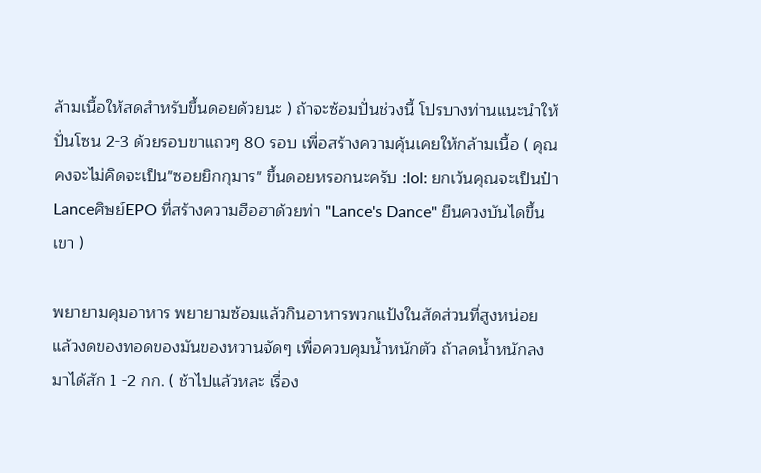ล้ามเนื้อให้สดสำหรับขึ้นดอยด้วยนะ ) ถ้าจะซ้อมปั่นช่วงนี้ โปรบางท่านแนะนำให้ปั่นโซน 2-3 ด้วยรอบขาแถวๆ 80 รอบ เพื่อสร้างความคุ้นเคยให้กล้ามเนื้อ ( คุณคงจะไม่คิดจะเป็น"ซอยยิกกุมาร" ขึ้นดอยหรอกนะครับ :lol: ยกเว้นคุณจะเป็นป๋าLanceศิษย์EPO ที่สร้างความฮือฮาด้วยท่า "Lance's Dance" ยืนควงบันไดขึ้นเขา )

พยายามคุมอาหาร พยายามซ้อมแล้วกินอาหารพวกแป้งในสัดส่วนที่สูงหน่อย แล้วงดของทอดของมันของหวานจัดๆ เพื่อควบคุมน้ำหนักตัว ถ้าลดน้ำหนักลงมาได้สัก 1 -2 กก. ( ช้าไปแล้วหละ เรื่อง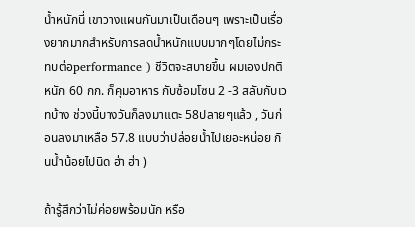น้ำหนักนี่ เขาวางแผนกันมาเป็นเดือนๆ เพราะเป็นเรื่องยากมากสำหรับการลดน้ำหนักแบบมากๆโดยไม่กระทบต่อperformance ) ชีวิตจะสบายขึ้น ผมเองปกติหนัก 60 กก. ก็คุมอาหาร กับซ้อมโซน 2 -3 สลับกับเวทบ้าง ช่วงนี้บางวันก็ลงมาแตะ 58ปลายๆแล้ว , วันก่อนลงมาเหลือ 57.8 แบบว่าปล่อยน้ำไปเยอะหน่อย กินน้ำน้อยไปนิด ฮ่า ฮ่า )

ถ้ารู้สึกว่าไม่ค่อยพร้อมนัก หรือ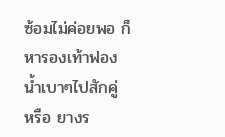ซ้อมไม่ค่อยพอ ก็หารองเท้าฟองน้ำเบาๆไปสักคู่ หรือ ยางร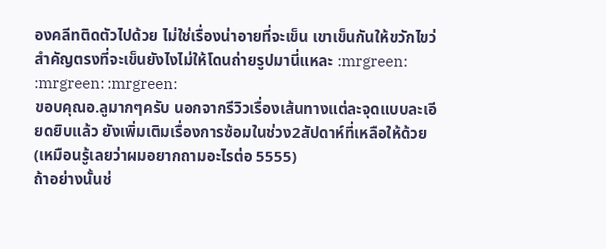องคลีทติดตัวไปด้วย ไม่ใช่เรื่องน่าอายที่จะเข็น เขาเข็นกันให้ขวักไขว่ สำคัญตรงที่จะเข็นยังไงไม่ให้โดนถ่ายรูปมานี่แหละ :mrgreen: :mrgreen: :mrgreen:
ขอบคุณอ.ลูมากๆครับ นอกจากรีวิวเรื่องเส้นทางแต่ละจุดแบบละเอียดยิบแล้ว ยังเพิ่มเติมเรื่องการซ้อมในช่วง2สัปดาห์ที่เหลือให้ด้วย(เหมือนรู้เลยว่าผมอยากถามอะไรต่อ 5555)
ถ้าอย่างนั้นช่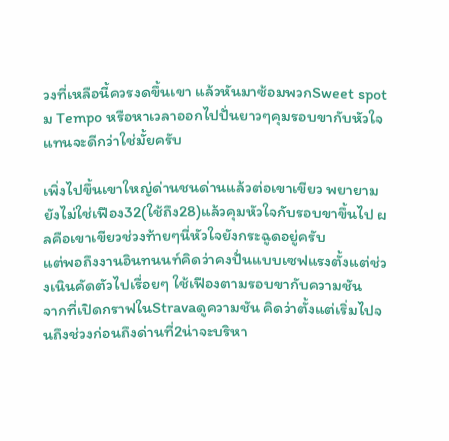วงที่เหลือนี้ควรงดขึ้นเขา แล้วหันมาซ้อมพวกSweet spotม Tempo หรือหาเวลาออกไปปั่นยาวๆคุมรอบขากับหัวใจแทนจะดีกว่าใช่มั้ยครับ

เพิ่งไปขึ้นเขาใหญ่ด่านชนด่านแล้วต่อเขาเขียว พยายามยังไม่ใช่เฟือง32(ใช้ถึง28)แล้วคุมหัวใจกับรอบขาขึ้นไป ผลคือเขาเขียวช่วงท้ายๆนี่หัวใจยังกระฉูดอยู่ครับ
แต่พอถึงงานอินทนนท์คิดว่าคงปั่นแบบเซฟแรงตั้งแต่ช่วงเนินคัดตัวไปเรื่อยๆ ใช้เฟืองตามรอบขากับความชัน
จากที่เปิดกราฟในStravaดูความชัน คิดว่าตั้งแต่เริ่มไปจนถึงช่วงก่อนถึงด่านที่2น่าจะบริหา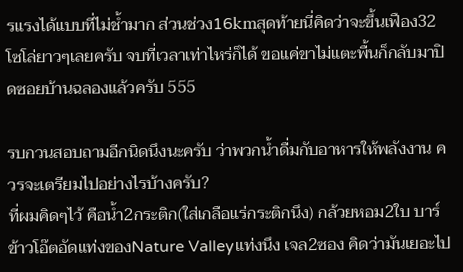รแรงได้แบบที่ไม่ช้ำมาก ส่วนช่วง16kmสุดท้ายนี่คิดว่าจะขึ้นเฟือง32โซโล่ยาวๆเลยครับ จบที่เวลาเท่าไหร่ก็ได้ ขอแค่ขาไม่แตะพื้นก็กลับมาปิดซอยบ้านฉลองแล้วครับ 555

รบกวนสอบถามอีกนิดนึงนะครับ ว่าพวกน้ำดื่มกับอาหารให้พลังงาน ควรจะเตรียมไปอย่างไรบ้างครับ?
ที่ผมคิดๆไว้ คือน้ำ2กระติก(ใส่เกลือแร่กระติกนึง) กล้วยหอม2ใบ บาร์ข้าวโอ๊ตอัดแท่งของNature Valleyแท่งนึง เจล2ซอง คิดว่ามันเยอะไป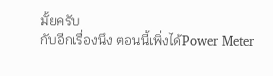มั้ยครับ
กับอีกเรื่องนึง ตอนนี้เพิ่งได้Power Meter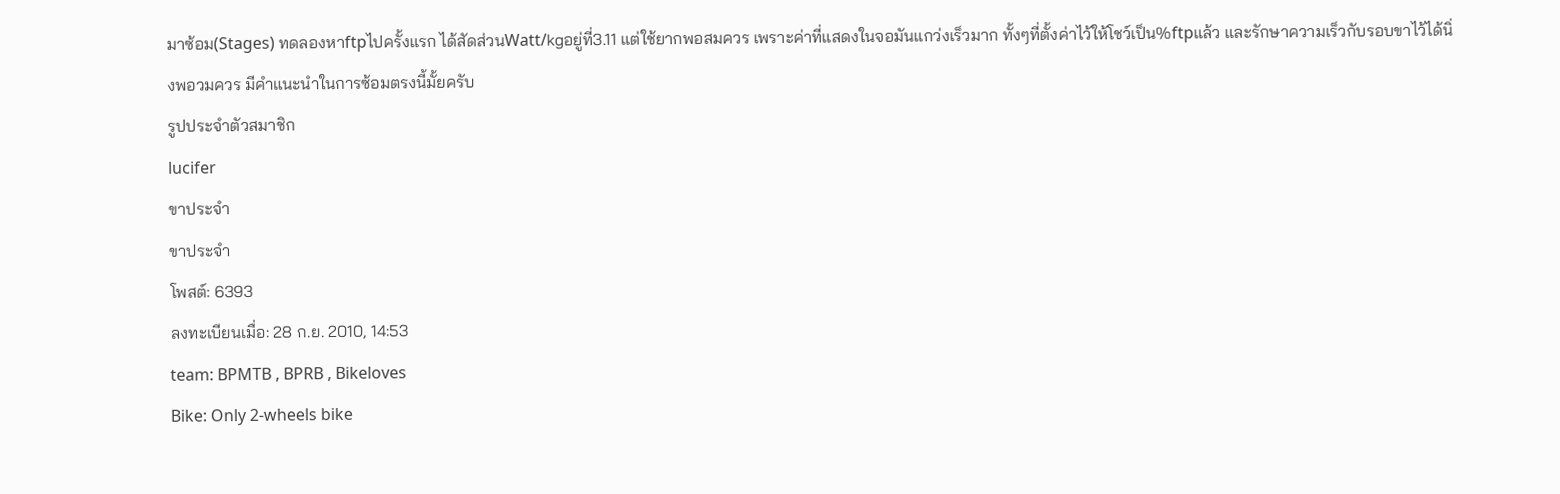มาซ้อม(Stages) ทดลองหาftpไปครั้งแรก ได้สัดส่วนWatt/kgอยู่ที่3.11 แต่ใช้ยากพอสมควร เพราะค่าที่แสดงในจอมันแกว่งเร็วมาก ทั้งๆที่ตั้งค่าไว้ให้โชว์เป็น%ftpแล้ว และรักษาความเร็วกับรอบขาไว้ได้นิ่งพอวมควร มีคำแนะนำในการซ้อมตรงนี้มั้ยครับ
รูปประจำตัวสมาชิก
lucifer
ขาประจำ
ขาประจำ
โพสต์: 6393
ลงทะเบียนเมื่อ: 28 ก.ย. 2010, 14:53
team: BPMTB , BPRB , Bikeloves
Bike: Only 2-wheels bike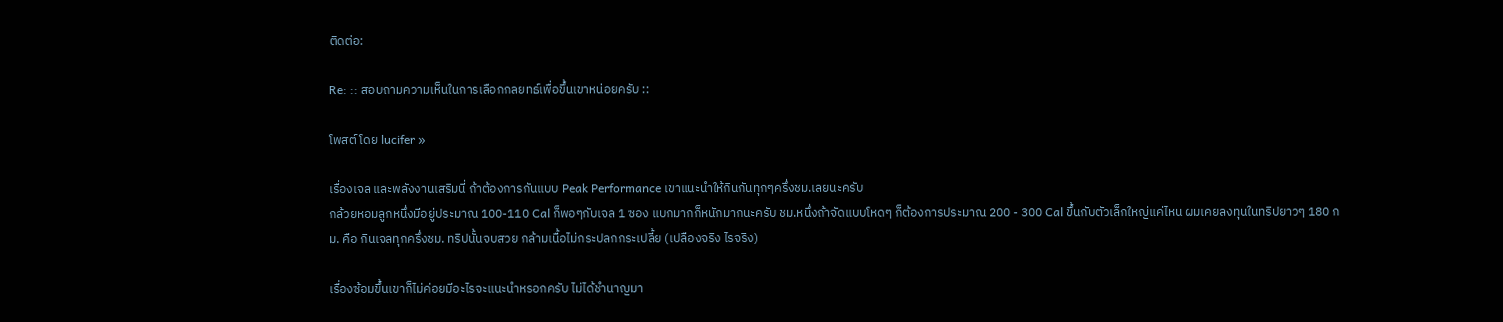ติดต่อ:

Re: :: สอบถามความเห็นในการเลือกกลยทธ์เพื่อขึ้นเขาหน่อยครับ ::

โพสต์ โดย lucifer »

เรื่องเจล และพลังงานเสริมนี่ ถ้าต้องการกันแบบ Peak Performance เขาแนะนำให้กินกันทุกๆครึ่งชม.เลยนะครับ
กล้วยหอมลูกหนึ่งมีอยู่ประมาณ 100-110 Cal ก็พอๆกับเจล 1 ซอง แบกมากก็หนักมากนะครับ ชม.หนึ่งถ้าจัดแบบโหดๆ ก็ต้องการประมาณ 200 - 300 Cal ขึ้นกับตัวเล็กใหญ่แค่ไหน ผมเคยลงทุนในทริปยาวๆ 180 กม. คือ กินเจลทุกครึ่งชม. ทริปนั้นจบสวย กล้ามเนื้อไม่กระปลกกระเปลี้ย (เปลืองจริง ไรจริง)

เรื่องซ้อมขึ้นเขาก็ไม่ค่อยมีอะไรจะแนะนำหรอกครับ ไม่ได้ชำนาญมา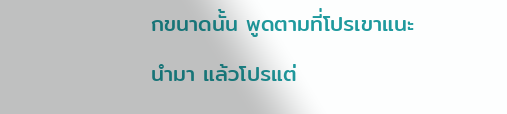กขนาดนั้น พูดตามที่โปรเขาแนะนำมา แล้วโปรแต่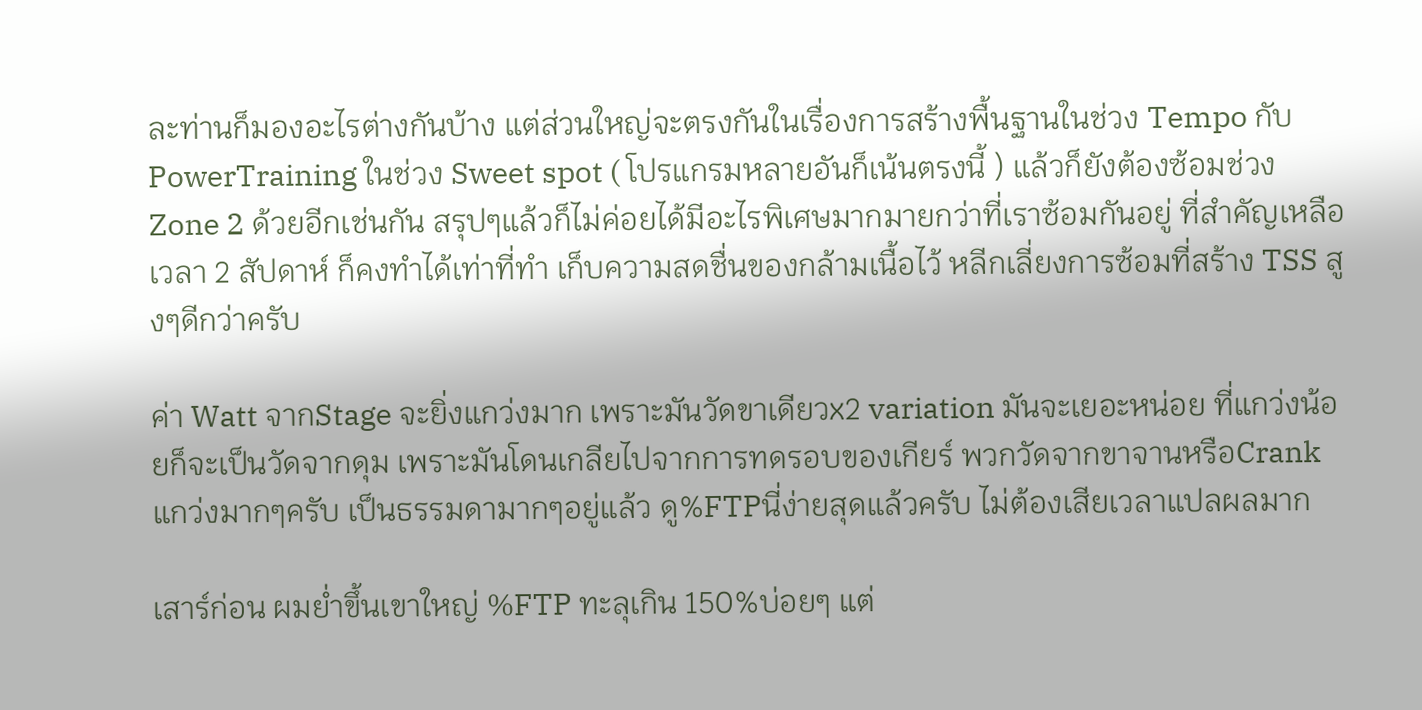ละท่านก็มองอะไรต่างกันบ้าง แต่ส่วนใหญ่จะตรงกันในเรื่องการสร้างพื้นฐานในช่วง Tempo กับ PowerTraining ในช่วง Sweet spot ( โปรแกรมหลายอันก็เน้นตรงนี้ ) แล้วก็ยังต้องซ้อมช่วง Zone 2 ด้วยอีกเช่นกัน สรุปๆแล้วก็ไม่ค่อยได้มีอะไรพิเศษมากมายกว่าที่เราซ้อมกันอยู่ ที่สำคัญเหลือเวลา 2 สัปดาห์ ก็คงทำได้เท่าที่ทำ เก็บความสดชื่นของกล้ามเนื้อไว้ หลีกเลี่ยงการซ้อมที่สร้าง TSS สูงๆดีกว่าครับ

ค่า Watt จากStage จะยิ่งแกว่งมาก เพราะมันวัดขาเดียวx2 variation มันจะเยอะหน่อย ที่แกว่งน้อยก็จะเป็นวัดจากดุม เพราะมันโดนเกลียไปจากการทดรอบของเกียร์ พวกวัดจากขาจานหรือCrank แกว่งมากๆครับ เป็นธรรมดามากๆอยู่แล้ว ดู%FTPนี่ง่ายสุดแล้วครับ ไม่ต้องเสียเวลาแปลผลมาก

เสาร์ก่อน ผมย่ำขึ้นเขาใหญ่ %FTP ทะลุเกิน 150%บ่อยๆ แต่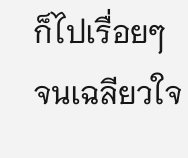ก็ไปเรื่อยๆ จนเฉลียวใจ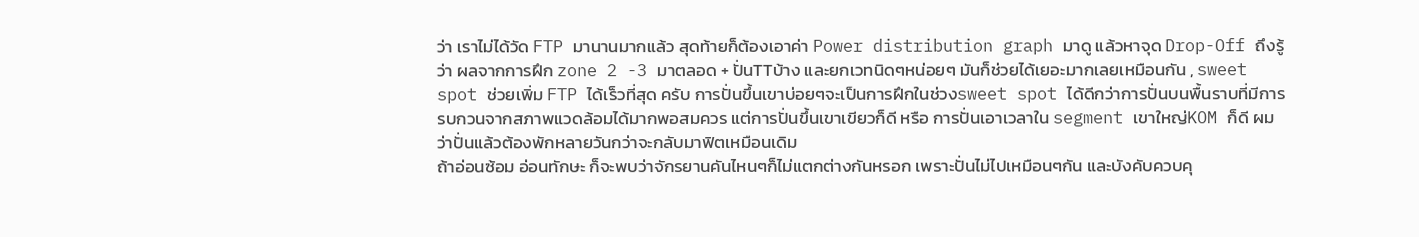ว่า เราไม่ได้วัด FTP มานานมากแล้ว สุดท้ายก็ต้องเอาค่า Power distribution graph มาดู แล้วหาจุด Drop-Off ถึงรู้ว่า ผลจากการฝึก zone 2 -3 มาตลอด + ปั่นTTบ้าง และยกเวทนิดๆหน่อยๆ มันก็ช่วยได้เยอะมากเลยเหมือนกัน , sweet spot ช่วยเพิ่ม FTP ได้เร็วที่สุด ครับ การปั่นขึ้นเขาบ่อยๆจะเป็นการฝึกในช่วงsweet spot ได้ดีกว่าการปั่นบนพื้นราบที่มีการรบกวนจากสภาพแวดล้อมได้มากพอสมควร แต่การปั่นขึ้นเขาเขียวก็ดี หรือ การปั่นเอาเวลาใน segment เขาใหญ่KOM ก็ดี ผมว่าปั่นแล้วต้องพักหลายวันกว่าจะกลับมาฟิตเหมือนเดิม
ถ้าอ่อนซ้อม อ่อนทักษะ ก็จะพบว่าจักรยานคันไหนๆก็ไม่แตกต่างกันหรอก เพราะปั่นไม่ไปเหมือนๆกัน และบังคับควบคุ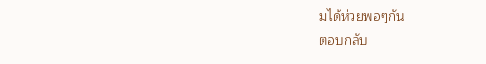มได้ห่วยพอๆกัน
ตอบกลับ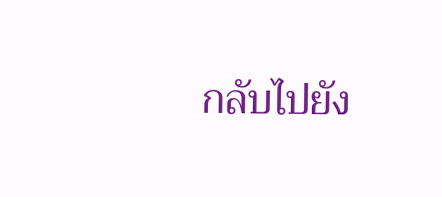กลับไปยัง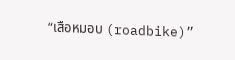“เสือหมอบ (roadbike)”